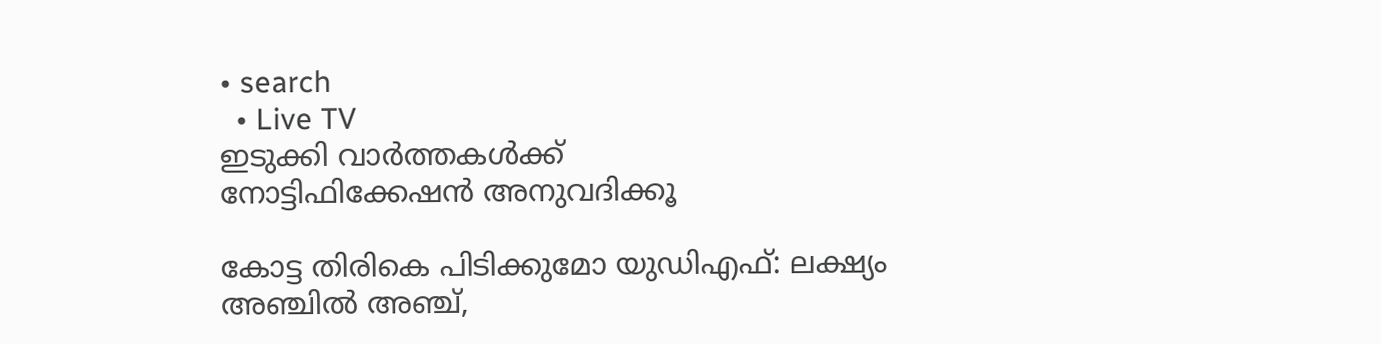• search
  • Live TV
ഇടുക്കി വാർത്തകൾക്ക്
നോട്ടിഫിക്കേഷൻ അനുവദിക്കൂ

കോട്ട തിരികെ പിടിക്കുമോ യുഡിഎഫ്: ലക്ഷ്യം അഞ്ചില്‍ അഞ്ച്,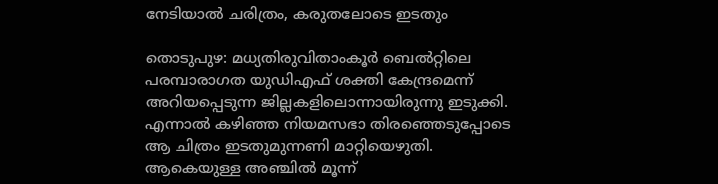നേടിയാല്‍ ചരിത്രം, കരുതലോടെ ഇടതും

തൊടുപുഴ: മധ്യതിരുവിതാംകൂര്‍ ബെല്‍റ്റിലെ പരമ്പാരാഗത യുഡിഎഫ് ശക്തി കേന്ദ്രമെന്ന് അറിയപ്പെടുന്ന ജില്ലകളിലൊന്നായിരുന്നു ഇടുക്കി. എന്നാല്‍ കഴിഞ്ഞ നിയമസഭാ തിരഞ്ഞെടുപ്പോടെ ആ ചിത്രം ഇടതുമുന്നണി മാറ്റിയെഴുതി. ആകെയുള്ള അഞ്ചില്‍ മൂന്ന്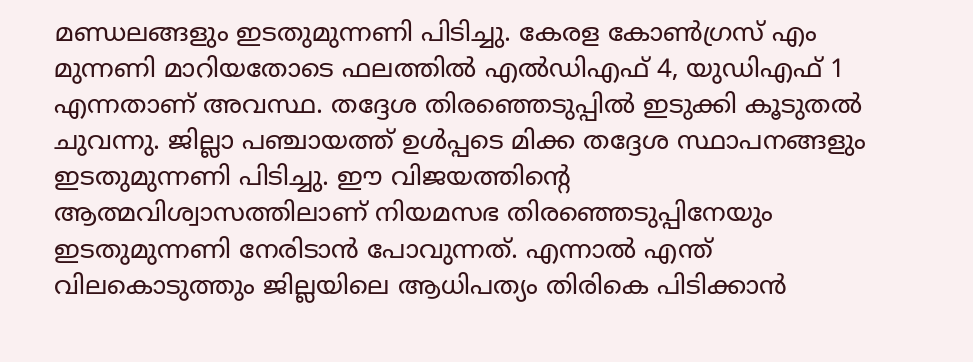മണ്ഡലങ്ങളും ഇടതുമുന്നണി പിടിച്ചു. കേരള കോണ്‍ഗ്രസ് എം മുന്നണി മാറിയതോടെ ഫലത്തില്‍ എല്‍ഡിഎഫ് 4, യുഡിഎഫ് 1 എന്നതാണ് അവസ്ഥ. തദ്ദേശ തിരഞ്ഞെടുപ്പില്‍ ഇടുക്കി കൂടുതല്‍ ചുവന്നു. ജില്ലാ പഞ്ചായത്ത് ഉള്‍പ്പടെ മിക്ക തദ്ദേശ സ്ഥാപനങ്ങളും ഇടതുമുന്നണി പിടിച്ചു. ഈ വിജയത്തിന്‍റെ ആത്മവിശ്വാസത്തിലാണ് നിയമസഭ തിരഞ്ഞെടുപ്പിനേയും ഇടതുമുന്നണി നേരിടാന്‍ പോവുന്നത്. എന്നാല്‍ എന്ത് വിലകൊടുത്തും ജില്ലയിലെ ആധിപത്യം തിരികെ പിടിക്കാന്‍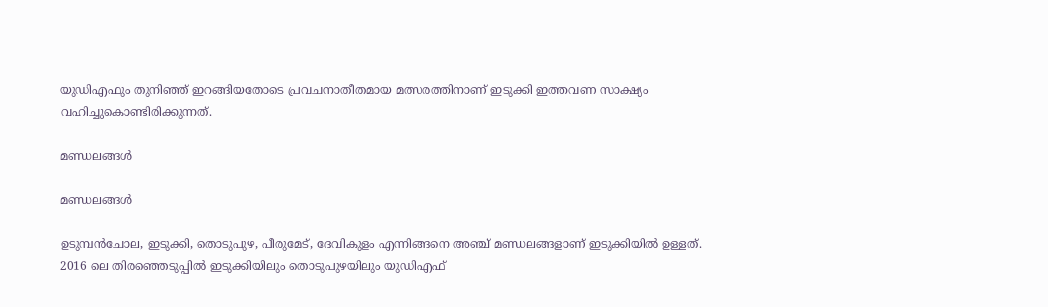യുഡിഎഫും തുനിഞ്ഞ് ഇറങ്ങിയതോടെ പ്രവചനാതീതമായ മത്സരത്തിനാണ് ഇടുക്കി ഇത്തവണ സാക്ഷ്യം വഹിച്ചുകൊണ്ടിരിക്കുന്നത്.

മണ്ഡലങ്ങള്‍

മണ്ഡലങ്ങള്‍

ഉടുമ്പന്‍ചോല, ഇടുക്കി, തൊടുപുഴ, പീരുമേട്, ദേവികുളം എന്നിങ്ങനെ അഞ്ച് മണ്ഡലങ്ങളാണ് ഇടുക്കിയില്‍ ഉള്ളത്. 2016 ലെ തിരഞ്ഞെടുപ്പില്‍ ഇടുക്കിയിലും തൊടുപുഴയിലും യുഡിഎഫ്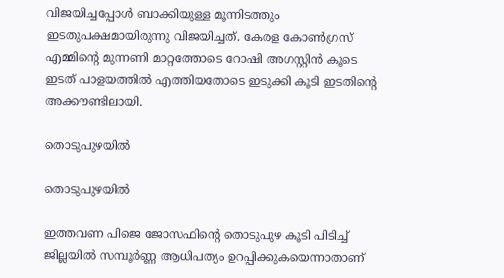വിജയിച്ചപ്പോള്‍ ബാക്കിയുള്ള മൂന്നിടത്തും ഇടതുപക്ഷമായിരുന്നു വിജയിച്ചത്. കേരള കോണ്‍ഗ്രസ് എമ്മിന്‍റെ മുന്നണി മാറ്റത്തോടെ റോഷി അഗസ്റ്റിന്‍ കൂടെ ഇടത് പാളയത്തില്‍ എത്തിയതോടെ ഇടുക്കി കൂടി ഇടതിന്‍റെ അക്കൗണ്ടിലായി.

തൊടുപുഴയില്‍

തൊടുപുഴയില്‍

ഇത്തവണ പിജെ ജോസഫിന്‍റെ തൊടുപുഴ കൂടി പിടിച്ച് ജില്ലയില്‍ സമ്പൂര്‍ണ്ണ ആധിപത്യം ഉറപ്പിക്കുകയെന്നാതാണ്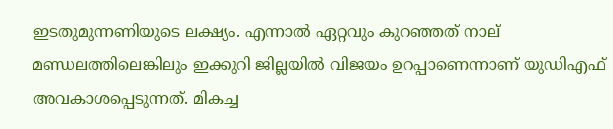ഇടതുമുന്നണിയുടെ ലക്ഷ്യം. എന്നാല്‍ ഏറ്റവും കുറഞ്ഞത് നാല് മണ്ഡലത്തിലെങ്കിലും ഇക്കുറി ജില്ലയില്‍ വിജയം ഉറപ്പാണെന്നാണ് യുഡിഎഫ് അവകാശപ്പെടുന്നത്. മികച്ച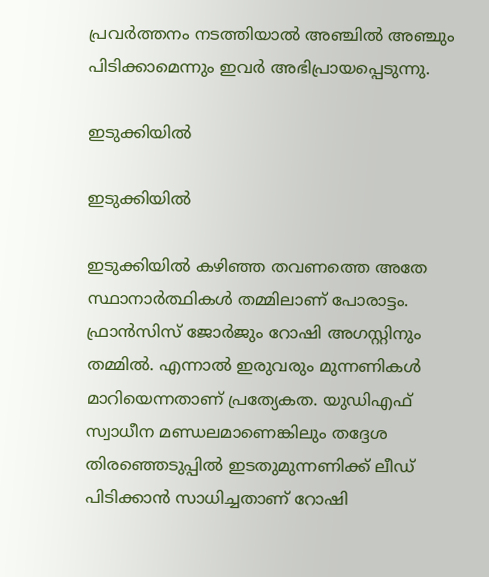പ്രവര്‍ത്തനം നടത്തിയാല്‍ അഞ്ചില്‍ അഞ്ചും പിടിക്കാമെന്നും ഇവര്‍ അഭിപ്രായപ്പെടുന്നു.

ഇടുക്കിയില്‍

ഇടുക്കിയില്‍

ഇടുക്കിയില്‍ കഴിഞ്ഞ തവണത്തെ അതേ സ്ഥാനാര്‍ത്ഥികള്‍ തമ്മിലാണ് പോരാട്ടം. ഫ്രാന്‍സിസ് ജോര്‍ജും റോഷി അഗസ്റ്റിനും തമ്മില്‍. എന്നാല്‍ ഇരുവരും മുന്നണികള്‍ മാറിയെന്നതാണ് പ്രത്യേകത. യുഡിഎഫ് സ്വാധീന മണ്ഡലമാണെങ്കിലും തദ്ദേശ തിരഞ്ഞെടുപ്പില്‍ ഇടതുമുന്നണിക്ക് ലീഡ് പിടിക്കാന്‍ സാധിച്ചതാണ് റോഷി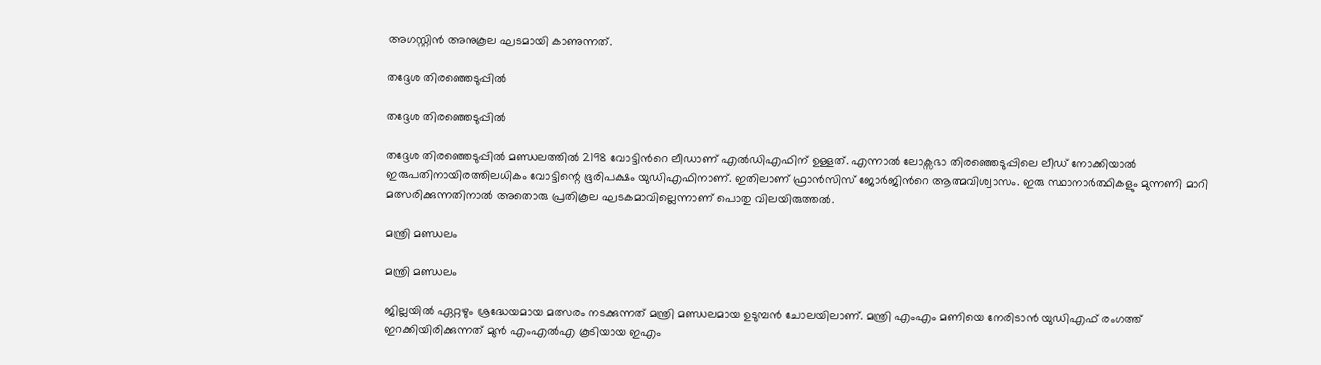അഗസ്റ്റിന്‍ അനുകൂല ഘടമായി കാണുന്നത്.

തദ്ദേശ തിരഞ്ഞെടുപ്പില്‍

തദ്ദേശ തിരഞ്ഞെടുപ്പില്‍

തദ്ദേശ തിരഞ്ഞെടുപ്പില്‍ മണ്ഡലത്തില്‍ 2198 വോട്ടിന്‍റെ ലീഡാണ് എല്‍ഡിഎഫിന് ഉള്ളത്. എന്നാല്‍ ലോക്സഭാ തിരഞ്ഞെടുപ്പിലെ ലീഡ് നോക്കിയാല്‍ ഇരുപതിനായിരത്തിലധികം വോട്ടിന്റെ ഭൂരിപക്ഷം യുഡിഎഫിനാണ്. ഇതിലാണ് ഫ്രാന്‍സിസ് ജോര്‍ജിന്‍റെ ആത്മവിശ്വാസം. ഇരു സ്ഥാനാര്‍ത്ഥികളും മുന്നണി മാറി മത്സരിക്കുന്നതിനാല്‍ അതൊരു പ്രതികൂല ഘടകമാവില്ലെന്നാണ് പൊതു വിലയിരുത്തല്‍.

മന്ത്രി മണ്ഡലം

മന്ത്രി മണ്ഡലം

ജില്ലയില്‍ ഏറ്റഴും ശ്രദ്ധേയമായ മത്സരം നടക്കുന്നത് മന്ത്രി മണ്ഡലമായ ഉടുമ്പന്‍ ചോലയിലാണ്. മന്ത്രി എംഎം മണിയെ നേരിടാന്‍ യുഡിഎഫ് രംഗത്ത് ഇറക്കിയിരിക്കുന്നത് മുന്‍ എംഎല്‍എ കൂടിയായ ഇഎം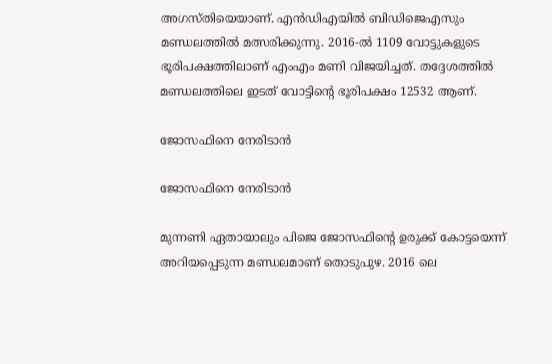അഗസ്തിയെയാണ്. എന്‍ഡിഎയില്‍ ബിഡിജെഎസും മണ്ഡലത്തില്‍ മത്സരിക്കുന്നു. 2016-ല്‍ 1109 വോട്ടുകളുടെ ഭൂരിപക്ഷത്തിലാണ് എംഎം മണി വിജയിച്ചത്. തദ്ദേശത്തില്‍ മണ്ഡലത്തിലെ ഇടത് വോട്ടിന്‍റെ ഭൂരിപക്ഷം 12532 ആണ്.

ജോസഫിനെ നേരിടാന്‍

ജോസഫിനെ നേരിടാന്‍

മുന്നണി ഏതായാലും പിജെ ജോസഫിന്‍റെ ഉരുക്ക് കോട്ടയെന്ന് അറിയപ്പെടുന്ന മണ്ഡലമാണ് തൊടുപുഴ. 2016 ലെ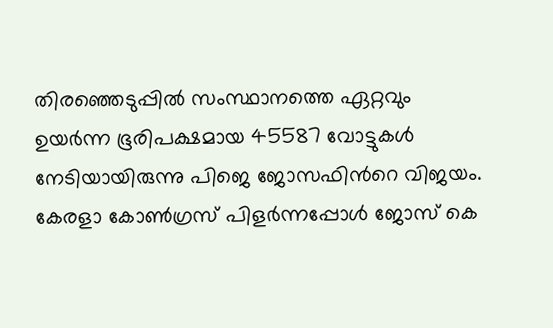തിരഞ്ഞെടുപ്പില്‍ സംസ്ഥാനത്തെ ഏറ്റവും ഉയര്‍ന്ന ഭൂരിപക്ഷമായ 45587 വോട്ടുകള്‍ നേടിയായിരുന്നു പിജെ ജോസഫിന്‍റെ വിജയം. കേരളാ കോണ്‍ഗ്രസ് പിളര്‍ന്നപ്പോള്‍ ജോസ് കെ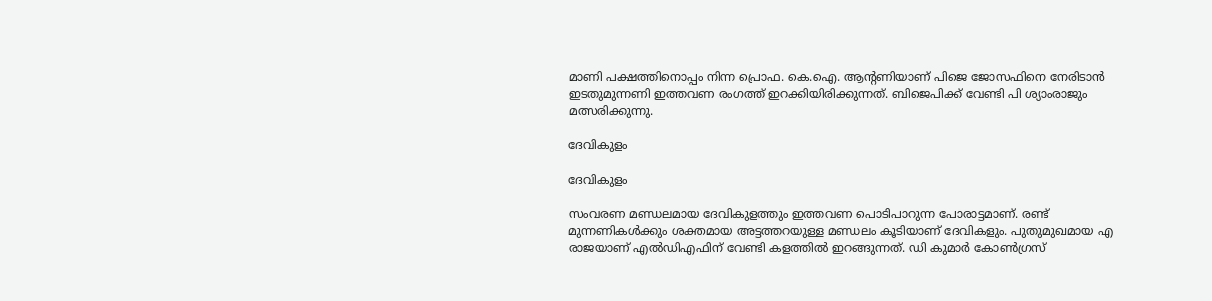മാണി പക്ഷത്തിനൊപ്പം നിന്ന പ്രൊഫ. കെ.ഐ. ആന്റണിയാണ് പിജെ ജോസഫിനെ നേരിടാന്‍ ഇടതുമുന്നണി ഇത്തവണ രംഗത്ത് ഇറക്കിയിരിക്കുന്നത്. ബിജെപിക്ക് വേണ്ടി പി ശ്യാംരാജും മത്സരിക്കുന്നു.

ദേവികുളം

ദേവികുളം

സംവരണ മണ്ഡലമായ ദേവികുളത്തും ഇത്തവണ പൊടിപാറുന്ന പോരാട്ടമാണ്. രണ്ട് മുന്നണികള്‍ക്കും ശക്തമായ അട്ടത്തറയുള്ള മണ്ഡലം കൂടിയാണ് ദേവികളും. പുതുമുഖമായ എ രാജയാണ് എല്‍ഡിഎഫിന് വേണ്ടി കളത്തില്‍ ഇറങ്ങുന്നത്. ഡി കുമാര്‍ കോണ്‍ഗ്രസ്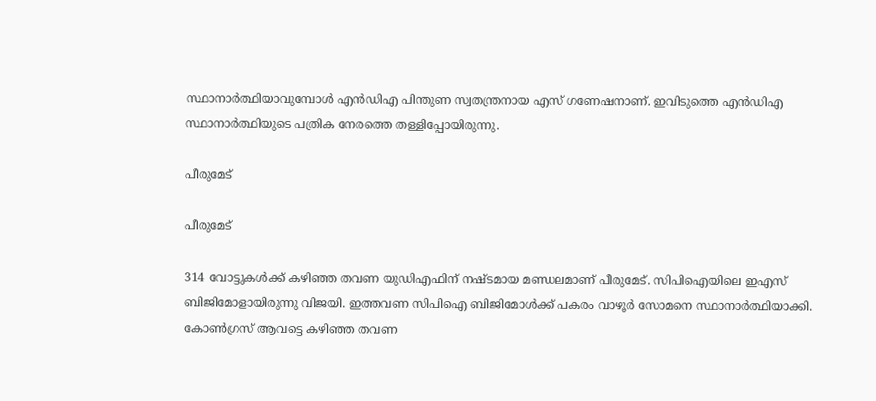സ്ഥാനാര്‍ത്ഥിയാവുമ്പോള്‍ എന്‍ഡിഎ പിന്തുണ സ്വതന്ത്രനായ എസ് ഗണേഷനാണ്. ഇവിടുത്തെ എന്‍ഡിഎ സ്ഥാനാര്‍ത്ഥിയുടെ പത്രിക നേരത്തെ തള്ളിപ്പോയിരുന്നു.

പീരുമേട്

പീരുമേട്

314 വോട്ടുകള്‍ക്ക് കഴിഞ്ഞ തവണ യുഡിഎഫിന് നഷ്ടമായ മണ്ഡലമാണ് പീരുമേട്. സിപിഐയിലെ ഇഎസ് ബിജിമോളായിരുന്നു വിജയി. ഇത്തവണ സിപിഐ ബിജിമോള്‍ക്ക് പകരം വാഴൂര്‍ സോമനെ സ്ഥാനാര്‍ത്ഥിയാക്കി. കോണ്‍ഗ്രസ് ആവട്ടെ കഴിഞ്ഞ തവണ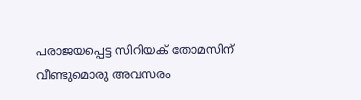പരാജയപ്പെട്ട സിറിയക് തോമസിന് വീണ്ടുമൊരു അവസരം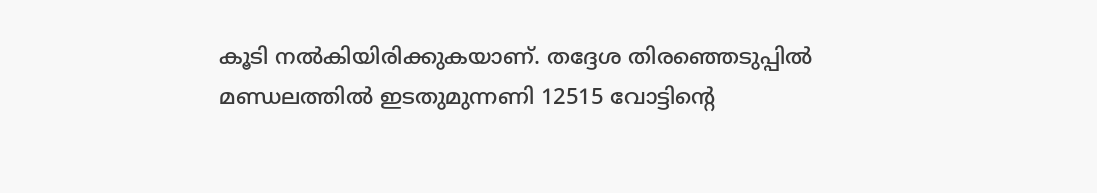കൂടി നല്‍കിയിരിക്കുകയാണ്. തദ്ദേശ തിരഞ്ഞെടുപ്പില്‍ മണ്ഡലത്തില്‍ ഇടതുമുന്നണി 12515 വോട്ടിന്‍റെ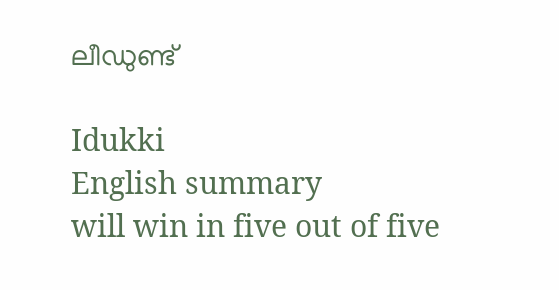ലീഡുണ്ട്

Idukki
English summary
will win in five out of five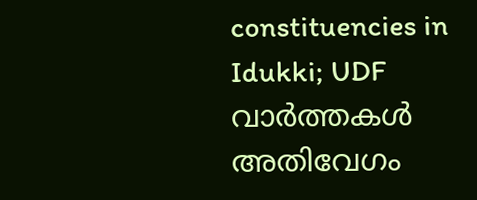constituencies in Idukki; UDF
വാർത്തകൾ അതിവേഗം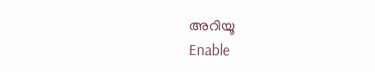അറിയൂ
Enable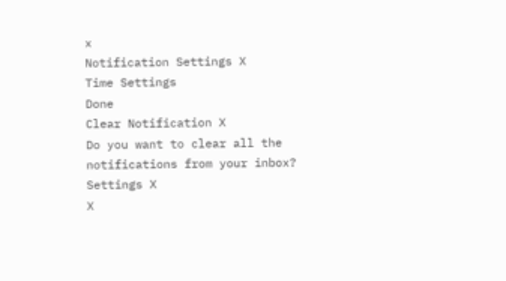x
Notification Settings X
Time Settings
Done
Clear Notification X
Do you want to clear all the notifications from your inbox?
Settings X
X